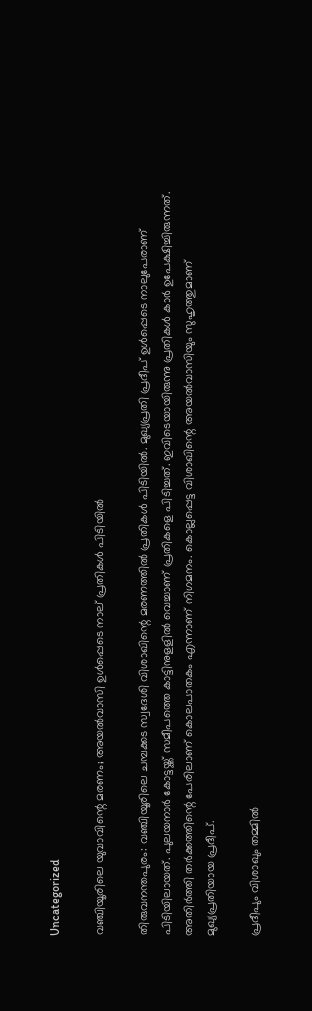Uncategorized

വഞ്ചിയൂരിലെ യുവാവിന്റെ മരണം; അയൽവാസി ഉൾപ്പെടെ നാല് പ്രതികള്‍ പിടിയിൽ

തിരുവനന്തപുരം: വഞ്ചിയൂരിലെ ചമ്പക്കട സ്വദേശി വിശാഖിന്റെ മരണത്തില്‍ പ്രതികള്‍ പിടിയില്‍. മുഖ്യപ്രതി പ്രദീപ് ഉള്‍പ്പെടെ നാലുപേരാണ് പിടിയിലായത്. പുലയനാര്‍ കോട്ടയ്ക്ക് സമീപത്തെ കാട്ടിനുളളില്‍ വെച്ചാണ് പ്രതികളെ പിടിച്ചത്. ഇവിടെയായിരുന്നു പ്രതികൾ കാർ ഉപേക്ഷിച്ചിരുന്നത്. അതിര്‍ത്തി തര്‍ക്കത്തിന്റെ പേരിലാണ് കൊലപാതകം എന്നാണ് നിഗമനം. കൊല്ലപ്പെട്ട വിശാഖിന്റെ അയല്‍വാസിയും സുഹൃത്തുമാണ് മുഖ്യപ്രതിയായ പ്രദീപ്.

പ്രദീപും വിശാഖും തമ്മില്‍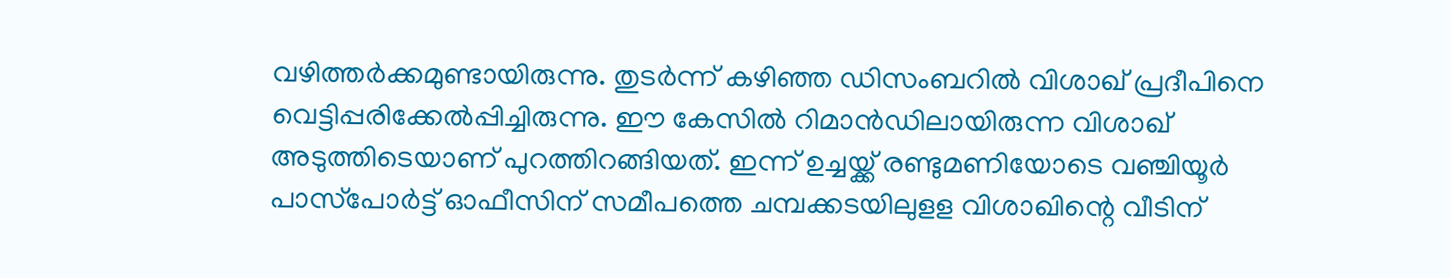വഴിത്തര്‍ക്കമുണ്ടായിരുന്നു. തുടര്‍ന്ന് കഴിഞ്ഞ ഡിസംബറില്‍ വിശാഖ് പ്രദീപിനെ വെട്ടിപ്പരിക്കേല്‍പ്പിച്ചിരുന്നു. ഈ കേസില്‍ റിമാന്‍ഡിലായിരുന്ന വിശാഖ് അടുത്തിടെയാണ് പുറത്തിറങ്ങിയത്. ഇന്ന് ഉച്ചയ്ക്ക് രണ്ടുമണിയോടെ വഞ്ചിയൂര്‍ പാസ്‌പോര്‍ട്ട് ഓഫീസിന് സമീപത്തെ ചമ്പക്കടയിലുളള വിശാഖിന്റെ വീടിന്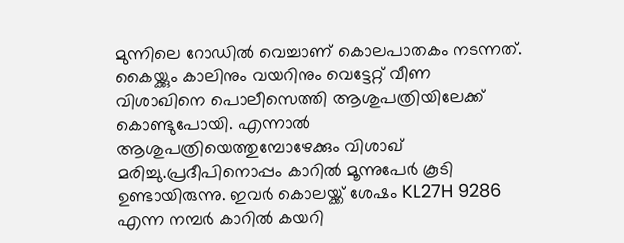മുന്നിലെ റോഡില്‍ വെച്ചാണ് കൊലപാതകം നടന്നത്. കൈയ്ക്കും കാലിനും വയറിനും വെട്ടേറ്റ് വീണ വിശാഖിനെ പൊലീസെത്തി ആശുപത്രിയിലേക്ക് കൊണ്ടുപോയി. എന്നാല്‍ ആശുപത്രിയെത്തുമ്പോഴേക്കും വിശാഖ് മരിച്ചു.പ്രദീപിനൊപ്പം കാറില്‍ മൂന്നുപേര്‍ കൂടി ഉണ്ടായിരുന്നു. ഇവര്‍ കൊലയ്ക്ക് ശേഷം KL27H 9286 എന്ന നമ്പര്‍ കാറില്‍ കയറി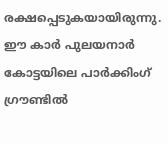രക്ഷപ്പെടുകയായിരുന്നു. ഈ കാര്‍ പുലയനാര്‍ കോട്ടയിലെ പാര്‍ക്കിംഗ് ഗ്രൗണ്ടില്‍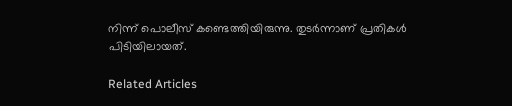നിന്ന് പൊലീസ് കണ്ടെത്തിയിരുന്നു. തുടര്‍ന്നാണ് പ്രതികള്‍ പിടിയിലായത്.

Related Articles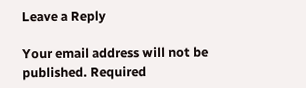Leave a Reply

Your email address will not be published. Required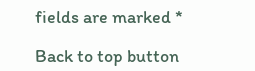fields are marked *

Back to top button